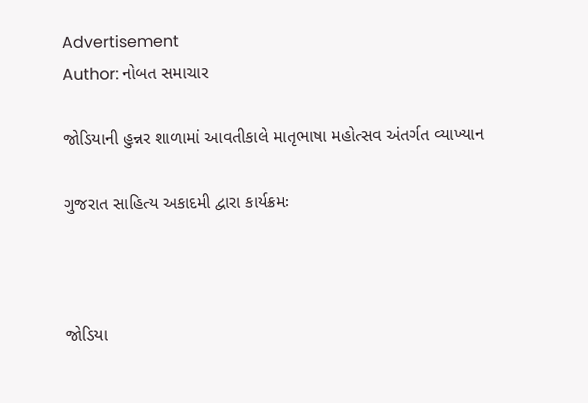Advertisement
Author: નોબત સમાચાર

જોડિયાની હુન્નર શાળામાં આવતીકાલે માતૃભાષા મહોત્સવ અંતર્ગત વ્યાખ્યાન

ગુજરાત સાહિત્ય અકાદમી દ્વારા કાર્યક્રમઃ



જોડિયા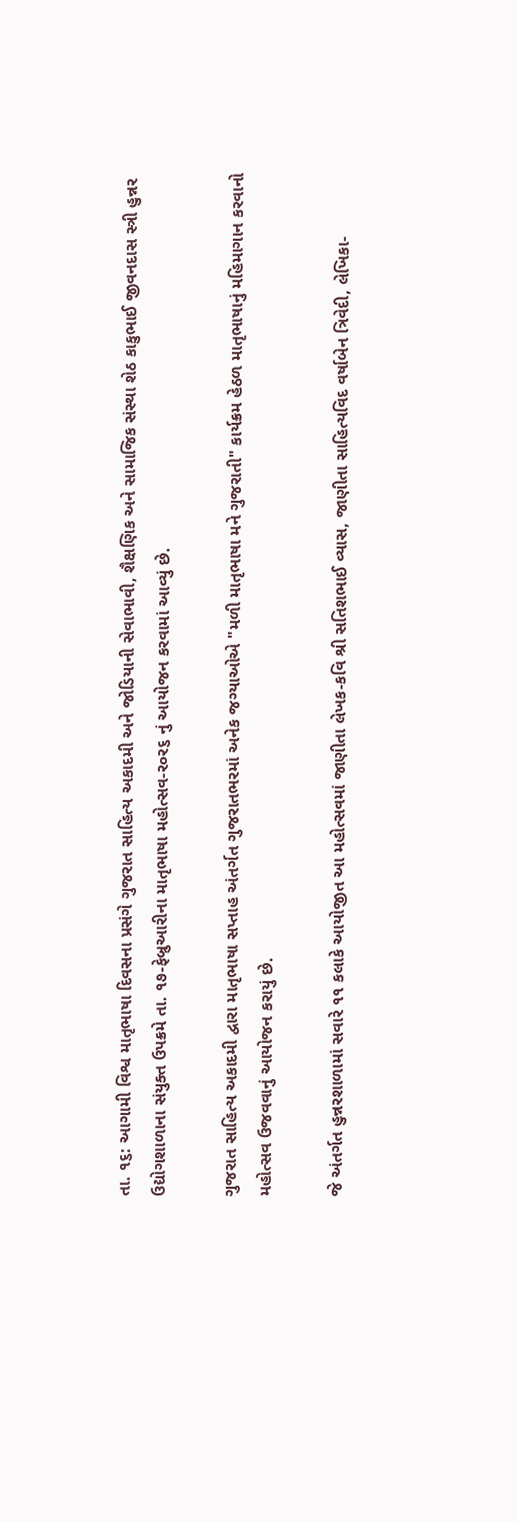તા. ૧૬: આગામી વિશ્વ માતૃભાષા દિવસના પ્રસંગે ગુજરાત સાહિત્ય અકાદમી અને જોડિયાની સેવાભાવી, શૈક્ષણિક અને સામાજિક સંસ્થા શેઠ કાકુભાઈ જીવનદાસ સ્ત્રી હુન્નર ઉદ્યોગશાળાના સંયુક્ત ઉપક્રમે તા. ૧૭-ફેબ્રુઆરીના માતૃભાષા મહોત્સવ-ર૦ર૬ નું આયોજન કરવામાં આવ્યું છે.

ગુજરાત સાહિત્ય અકાદમી દ્વારા માતૃભાષા સપ્તાહ અંતર્ગત ગુજરાતભરમાં અનેક જગ્યાઓએ "મળી માતૃભાષા મને ગુજરાતી" કાર્યક્રમ હેઠળ માતૃભાષાનું મહિમાગાન કરવાનો મહોત્સવ ઉજવવાનું આયોજન કરાયું છે.

જે અંતર્ગત હુન્નરશાળામાં સવારે ૧૧ કલાકે આયોજીત આ મહોત્સવમાં જાણીતા લેખક-કવિ શ્રી સતિશભાઈ વ્યાસ, જાણીતા સાહિત્યવિદ વર્ષાબેન ત્રિવેદી, લેખિકા-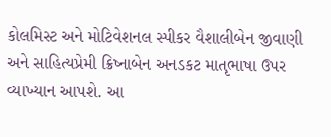કોલમિસ્ટ અને મોટિવેશનલ સ્પીકર વૈશાલીબેન જીવાણી અને સાહિત્યપ્રેમી ક્રિષ્નાબેન અનડકટ માતૃભાષા ઉપર વ્યાખ્યાન આપશે. આ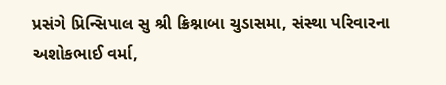પ્રસંગે પ્રિન્સિપાલ સુ શ્રી ક્રિશ્નાબા ચુડાસમા, સંસ્થા પરિવારના અશોકભાઈ વર્મા,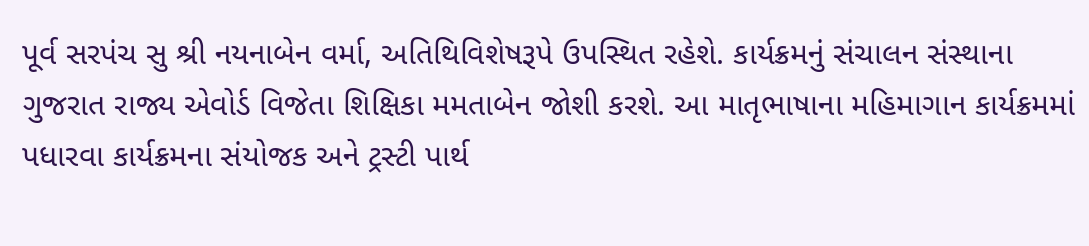પૂર્વ સરપંચ સુ શ્રી નયનાબેન વર્મા, અતિથિવિશેષરૂપે ઉપસ્થિત રહેશે. કાર્યક્રમનું સંચાલન સંસ્થાના ગુજરાત રાજ્ય એવોર્ડ વિજેતા શિક્ષિકા મમતાબેન જોશી કરશે. આ માતૃભાષાના મહિમાગાન કાર્યક્રમમાં પધારવા કાર્યક્રમના સંયોજક અને ટ્રસ્ટી પાર્થ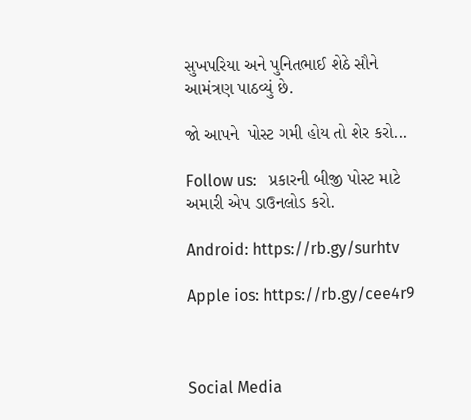સુખપરિયા અને પુનિતભાઈ શેઠે સૌને આમંત્રણ પાઠવ્યું છે.

જો આપને  પોસ્ટ ગમી હોય તો શેર કરો...

Follow us:   પ્રકારની બીજી પોસ્ટ માટે અમારી એપ ડાઉનલોડ કરો.

Android: https://rb.gy/surhtv

Apple ios: https://rb.gy/cee4r9



Social Media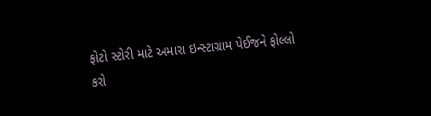ફોટો સ્ટોરી માટે અમારા ઇન્સ્ટાગ્રામ પેઈજને ફોલ્લો કરો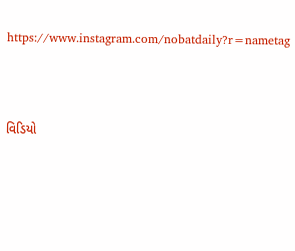https://www.instagram.com/nobatdaily?r=nametag



વિડિયો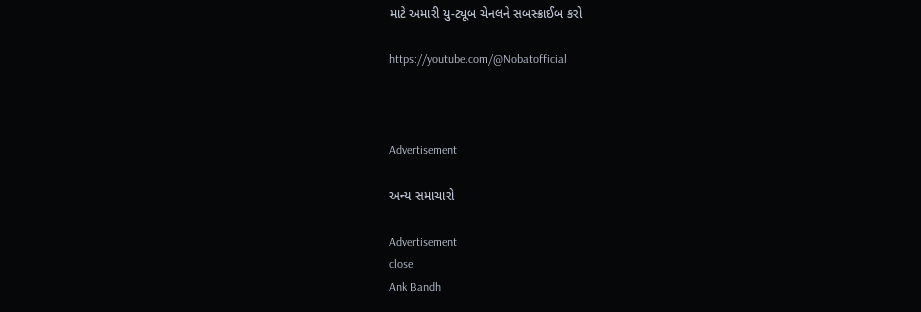માટે અમારી યુ-ટ્યૂબ ચેનલને સબસ્ક્રાઈબ કરો

https://youtube.com/@Nobatofficial



Advertisement

અન્ય સમાચારો

Advertisement
close
Ank Bandh